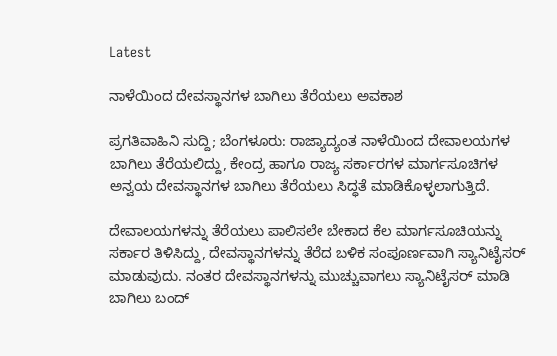Latest

ನಾಳೆಯಿಂದ ದೇವಸ್ಥಾನಗಳ ಬಾಗಿಲು ತೆರೆಯಲು ಅವಕಾಶ

ಪ್ರಗತಿವಾಹಿನಿ ಸುದ್ದಿ; ಬೆಂಗಳೂರು: ರಾಜ್ಯಾದ್ಯಂತ ನಾಳೆಯಿಂದ ದೇವಾಲಯಗಳ ಬಾಗಿಲು ತೆರೆಯಲಿದ್ದು, ಕೇಂದ್ರ ಹಾಗೂ ರಾಜ್ಯ ಸರ್ಕಾರಗಳ ಮಾರ್ಗಸೂಚಿಗಳ ಅನ್ವಯ ದೇವಸ್ಥಾನಗಳ ಬಾಗಿಲು ತೆರೆಯಲು ಸಿದ್ಧತೆ ಮಾಡಿಕೊಳ್ಳಲಾಗುತ್ತಿದೆ.

ದೇವಾಲಯಗಳನ್ನು ತೆರೆಯಲು ಪಾಲಿಸಲೇ ಬೇಕಾದ ಕೆಲ ಮಾರ್ಗಸೂಚಿಯನ್ನು ಸರ್ಕಾರ ತಿಳಿಸಿದ್ದು, ದೇವಸ್ಥಾನಗಳನ್ನು ತೆರೆದ ಬಳಿಕ ಸಂಪೂರ್ಣವಾಗಿ ಸ್ಯಾನಿಟೈಸರ್ ಮಾಡುವುದು. ನಂತರ ದೇವಸ್ಥಾನಗಳನ್ನು ಮುಚ್ಚುವಾಗಲು ಸ್ಯಾನಿಟೈಸರ್ ಮಾಡಿ ಬಾಗಿಲು ಬಂದ್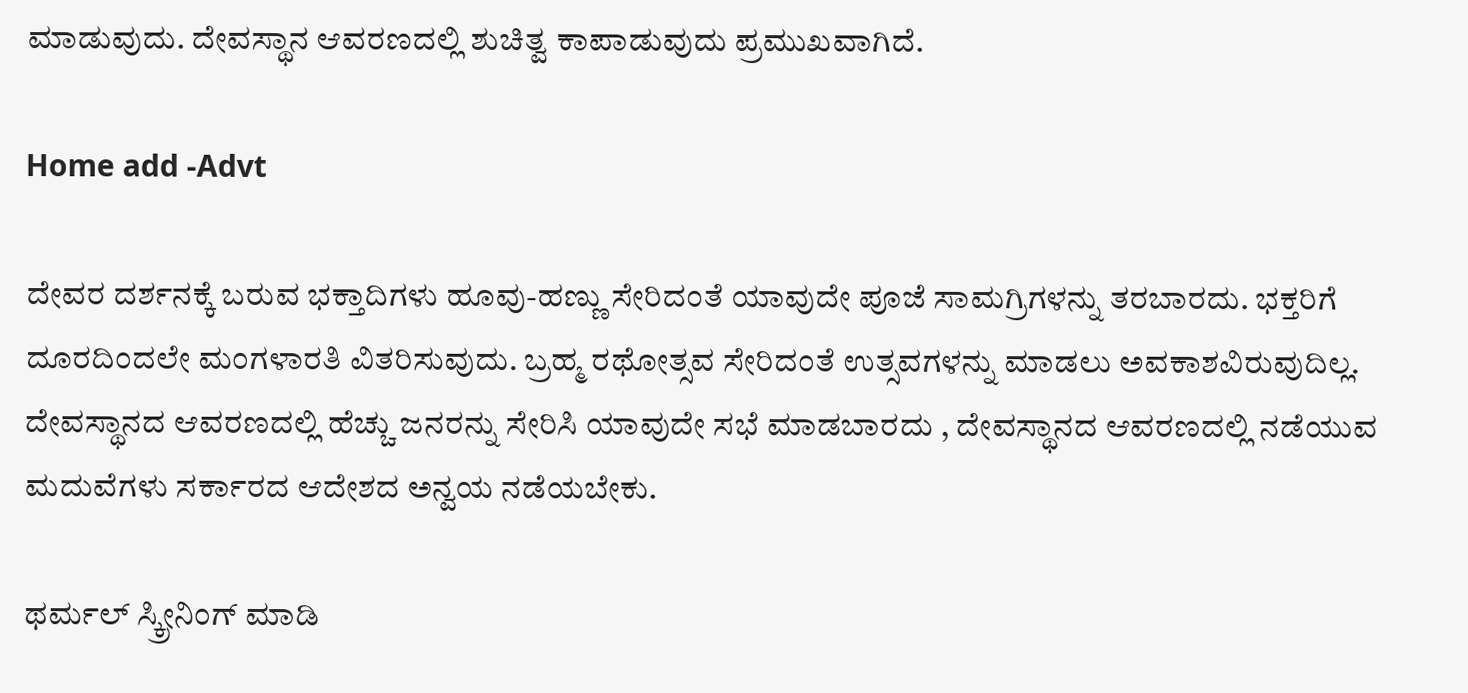ಮಾಡುವುದು. ದೇವಸ್ಥಾನ ಆವರಣದಲ್ಲಿ ಶುಚಿತ್ವ ಕಾಪಾಡುವುದು ಪ್ರಮುಖವಾಗಿದೆ.

Home add -Advt

ದೇವರ ದರ್ಶನಕ್ಕೆ ಬರುವ ಭಕ್ತಾದಿಗಳು ಹೂವು-ಹಣ್ಣು ಸೇರಿದಂತೆ ಯಾವುದೇ ಪೂಜೆ ಸಾಮಗ್ರಿಗಳನ್ನು ತರಬಾರದು. ಭಕ್ತರಿಗೆ ದೂರದಿಂದಲೇ ಮಂಗಳಾರತಿ ವಿತರಿಸುವುದು. ಬ್ರಹ್ಮ ರಥೋತ್ಸವ ಸೇರಿದಂತೆ ಉತ್ಸವಗಳನ್ನು ಮಾಡಲು ಅವಕಾಶವಿರುವುದಿಲ್ಲ. ದೇವಸ್ಥಾನದ ಆವರಣದಲ್ಲಿ ಹೆಚ್ಚು ಜನರನ್ನು ಸೇರಿಸಿ ಯಾವುದೇ ಸಭೆ ಮಾಡಬಾರದು , ದೇವಸ್ಥಾನದ ಆವರಣದಲ್ಲಿ ನಡೆಯುವ ಮದುವೆಗಳು ಸರ್ಕಾರದ ಆದೇಶದ ಅನ್ವಯ ನಡೆಯಬೇಕು.

ಥರ್ಮಲ್ ಸ್ಕ್ರೀನಿಂಗ್ ಮಾಡಿ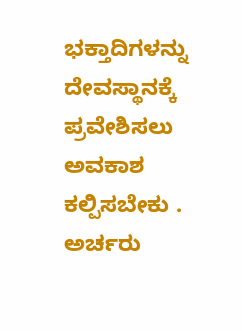ಭಕ್ತಾದಿಗಳನ್ನು ದೇವಸ್ಥಾನಕ್ಕೆ ಪ್ರವೇಶಿಸಲು ಅವಕಾಶ ಕಲ್ಪಿಸಬೇಕು . ಅರ್ಚರು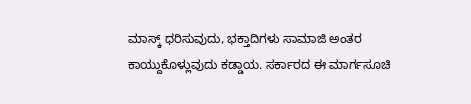ಮಾಸ್ಕ್ ಧರಿಸುವುದು, ಭಕ್ತಾದಿಗಳು ಸಾಮಾಜಿ ಅಂತರ ಕಾಯ್ದುಕೊಳ್ಲುವುದು ಕಡ್ಡಾಯ. ಸರ್ಕಾರದ ಈ ಮಾರ್ಗಸೂಚಿ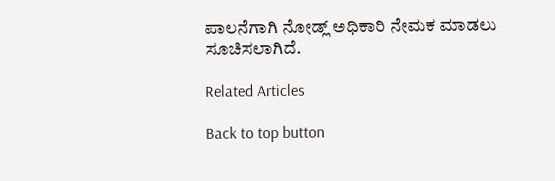ಪಾಲನೆಗಾಗಿ ನೋಡ್ಲ್ ಅಧಿಕಾರಿ ನೇಮಕ ಮಾಡಲು ಸೂಚಿಸಲಾಗಿದೆ.

Related Articles

Back to top button